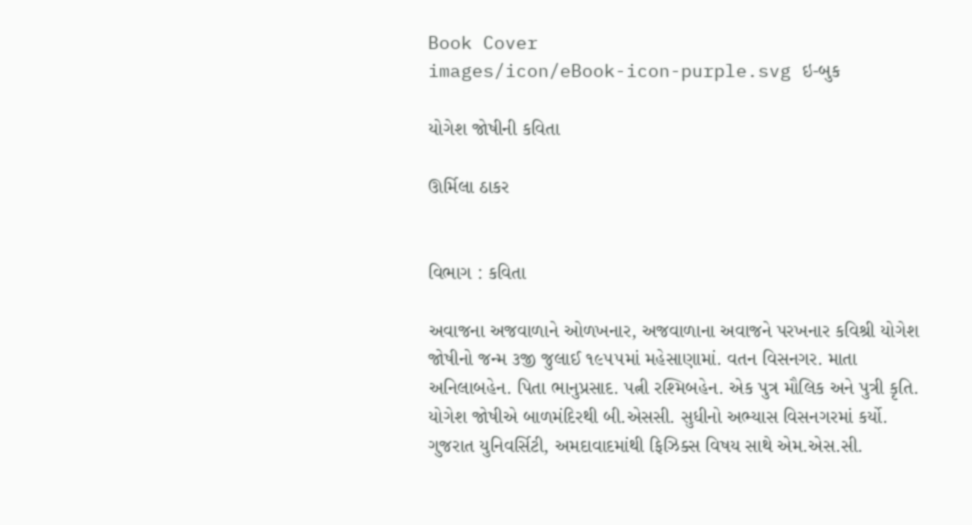Book Cover
images/icon/eBook-icon-purple.svg ઇ-બુક

યોગેશ જોષીની કવિતા

ઊર્મિલા ઠાકર


વિભાગ : કવિતા

અવાજના અજવાળાને ઓળખનાર, અજવાળાના અવાજને પરખનાર કવિશ્રી યોગેશ જોષીનો જન્મ ૩જી જુલાઈ ૧૯૫૫માં મહેસાણામાં. વતન વિસનગર. માતા અનિલાબહેન. પિતા ભાનુપ્રસાદ. પત્ની રશ્મિબહેન. એક પુત્ર મૌલિક અને પુત્રી કૃતિ. યોગેશ જોષીએ બાળમંદિરથી બી.એસસી. સુધીનો અભ્યાસ વિસનગરમાં કર્યો. ગુજરાત યુનિવર્સિટી, અમદાવાદમાંથી ફિઝિક્સ વિષય સાથે એમ.એસ.સી.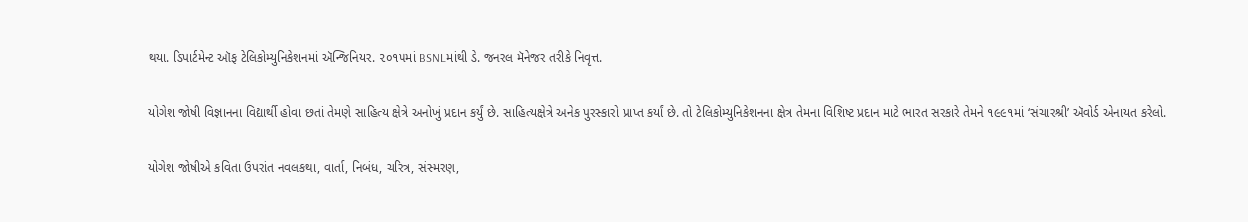થયા. ડિપાર્ટમેન્ટ ઑફ ટેલિકોમ્યુનિકેશનમાં ઍન્જિનિયર. ૨૦૧૫માં BSNLમાંથી ડે. જનરલ મૅનેજર તરીકે નિવૃત્ત.

યોગેશ જોષી વિજ્ઞાનના વિદ્યાર્થી હોવા છતાં તેમણે સાહિત્ય ક્ષેત્રે અનોખું પ્રદાન કર્યું છે. સાહિત્યક્ષેત્રે અનેક પુરસ્કારો પ્રાપ્ત કર્યાં છે. તો ટેલિકોમ્યુનિકેશનના ક્ષેત્ર તેમના વિશિષ્ટ પ્રદાન માટે ભારત સરકારે તેમને ૧૯૯૧માં ‘સંચારશ્રી’ ઍવોર્ડ એનાયત કરેલો.

યોગેશ જોષીએ કવિતા ઉપરાંત નવલકથા, વાર્તા, નિબંધ, ચરિત્ર, સંસ્મરણ,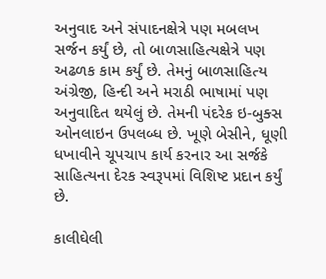અનુવાદ અને સંપાદનક્ષેત્રે પણ મબલખ સર્જન કર્યું છે, તો બાળસાહિત્યક્ષેત્રે પણ અઢળક કામ કર્યું છે. તેમનું બાળસાહિત્ય અંગ્રેજી, હિન્દી અને મરાઠી ભાષામાં પણ અનુવાદિત થયેલું છે. તેમની પંદરેક ઇ-બુક્સ ઓનલાઇન ઉપલબ્ધ છે. ખૂણે બેસીને, ધૂણી ધખાવીને ચૂપચાપ કાર્ય કરનાર આ સર્જકે સાહિત્યના દેરક સ્વરૂપમાં વિશિષ્ટ પ્રદાન કર્યું છે.

કાલીઘેલી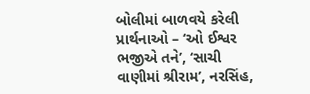બોલીમાં બાળવયે કરેલી પ્રાર્થનાઓ – ‘ઓ ઈશ્વર ભજીએ તને’, ‘સાચી વાણીમાં શ્રીરામ’, નરસિંહ,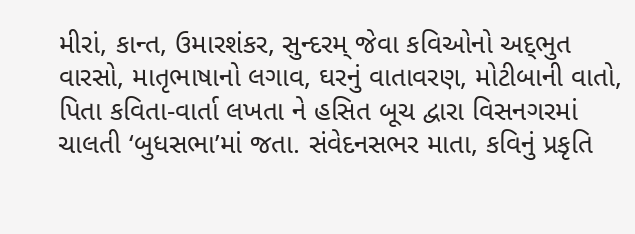મીરાં, કાન્ત, ઉમારશંકર, સુન્દરમ્‌ જેવા કવિઓનો અદ્‌ભુત વારસો, માતૃભાષાનો લગાવ, ઘરનું વાતાવરણ, મોટીબાની વાતો, પિતા કવિતા-વાર્તા લખતા ને હસિત બૂચ દ્વારા વિસનગરમાં ચાલતી ‘બુધસભા’માં જતા. સંવેદનસભર માતા, કવિનું પ્રકૃતિ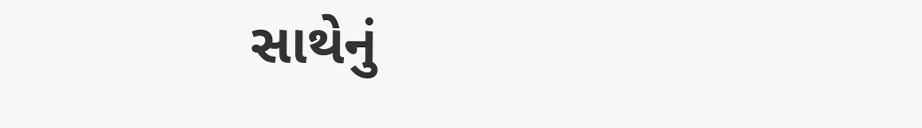સાથેનું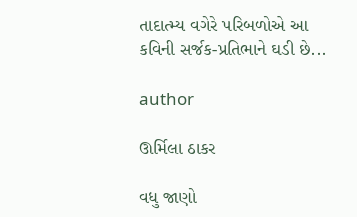તાદાત્મ્ય વગેરે પરિબળોએ આ કવિની સર્જક-પ્રતિભાને ઘડી છે...

author

ઊર્મિલા ઠાકર

વધુ જાણો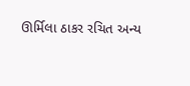ઊર્મિલા ઠાકર રચિત અન્ય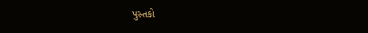પુસ્તકો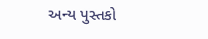અન્ય પુસ્તકો